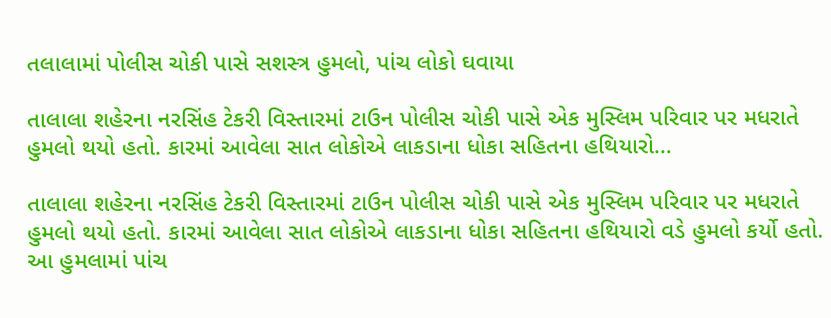તલાલામાં પોલીસ ચોકી પાસે સશસ્ત્ર હુમલો, પાંચ લોકો ઘવાયા

તાલાલા શહેરના નરસિંહ ટેકરી વિસ્તારમાં ટાઉન પોલીસ ચોકી પાસે એક મુસ્લિમ પરિવાર પર મધરાતે હુમલો થયો હતો. કારમાં આવેલા સાત લોકોએ લાકડાના ધોકા સહિતના હથિયારો…

તાલાલા શહેરના નરસિંહ ટેકરી વિસ્તારમાં ટાઉન પોલીસ ચોકી પાસે એક મુસ્લિમ પરિવાર પર મધરાતે હુમલો થયો હતો. કારમાં આવેલા સાત લોકોએ લાકડાના ધોકા સહિતના હથિયારો વડે હુમલો કર્યો હતો. આ હુમલામાં પાંચ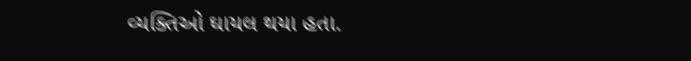વ્યક્તિઓ ઘાયલ થયા હતા.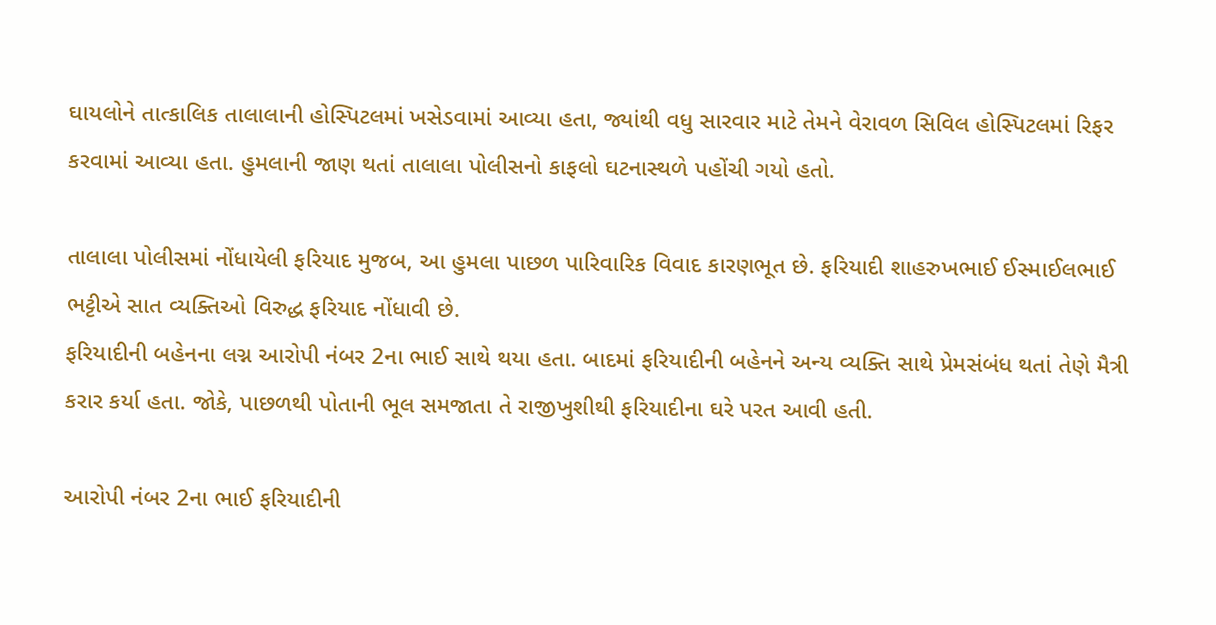ઘાયલોને તાત્કાલિક તાલાલાની હોસ્પિટલમાં ખસેડવામાં આવ્યા હતા, જ્યાંથી વધુ સારવાર માટે તેમને વેરાવળ સિવિલ હોસ્પિટલમાં રિફર કરવામાં આવ્યા હતા. હુમલાની જાણ થતાં તાલાલા પોલીસનો કાફલો ઘટનાસ્થળે પહોંચી ગયો હતો.

તાલાલા પોલીસમાં નોંધાયેલી ફરિયાદ મુજબ, આ હુમલા પાછળ પારિવારિક વિવાદ કારણભૂત છે. ફરિયાદી શાહરુખભાઈ ઈસ્માઈલભાઈ ભટ્ટીએ સાત વ્યક્તિઓ વિરુદ્ધ ફરિયાદ નોંધાવી છે.
ફરિયાદીની બહેનના લગ્ન આરોપી નંબર 2ના ભાઈ સાથે થયા હતા. બાદમાં ફરિયાદીની બહેનને અન્ય વ્યક્તિ સાથે પ્રેમસંબંધ થતાં તેણે મૈત્રી કરાર કર્યા હતા. જોકે, પાછળથી પોતાની ભૂલ સમજાતા તે રાજીખુશીથી ફરિયાદીના ઘરે પરત આવી હતી.

આરોપી નંબર 2ના ભાઈ ફરિયાદીની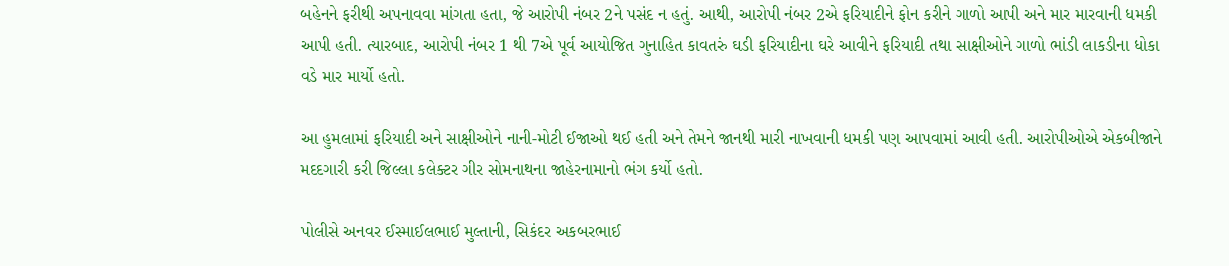બહેનને ફરીથી અપનાવવા માંગતા હતા, જે આરોપી નંબર 2ને પસંદ ન હતું. આથી, આરોપી નંબર 2એ ફરિયાદીને ફોન કરીને ગાળો આપી અને માર મારવાની ધમકી આપી હતી. ત્યારબાદ, આરોપી નંબર 1 થી 7એ પૂર્વ આયોજિત ગુનાહિત કાવતરું ઘડી ફરિયાદીના ઘરે આવીને ફરિયાદી તથા સાક્ષીઓને ગાળો ભાંડી લાકડીના ધોકા વડે માર માર્યો હતો.

આ હુમલામાં ફરિયાદી અને સાક્ષીઓને નાની-મોટી ઈજાઓ થઈ હતી અને તેમને જાનથી મારી નાખવાની ધમકી પણ આપવામાં આવી હતી. આરોપીઓએ એકબીજાને મદદગારી કરી જિલ્લા કલેક્ટર ગીર સોમનાથના જાહેરનામાનો ભંગ કર્યો હતો.

પોલીસે અનવર ઈસ્માઈલભાઈ મુલ્તાની, સિકંદર અકબરભાઈ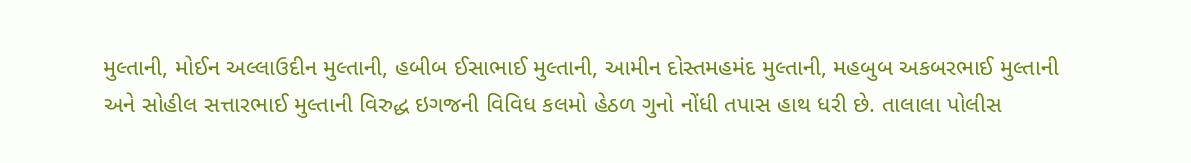મુલ્તાની, મોઈન અલ્લાઉદીન મુલ્તાની, હબીબ ઈસાભાઈ મુલ્તાની, આમીન દોસ્તમહમંદ મુલ્તાની, મહબુબ અકબરભાઈ મુલ્તાની અને સોહીલ સત્તારભાઈ મુલ્તાની વિરુદ્ધ ઇગજની વિવિધ કલમો હેઠળ ગુનો નોંધી તપાસ હાથ ધરી છે. તાલાલા પોલીસ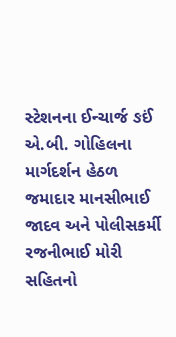સ્ટેશનના ઈન્ચાર્જ ઙઈં એ.બી. ગોહિલના માર્ગદર્શન હેઠળ જમાદાર માનસીભાઈ જાદવ અને પોલીસકર્મી રજનીભાઈ મોરી સહિતનો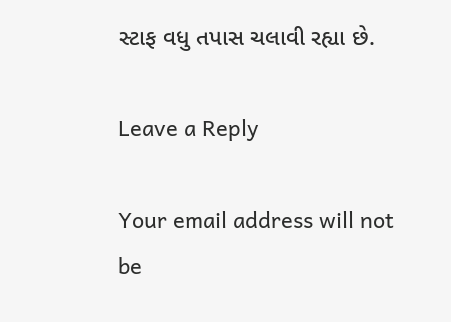સ્ટાફ વધુ તપાસ ચલાવી રહ્યા છે.

Leave a Reply

Your email address will not be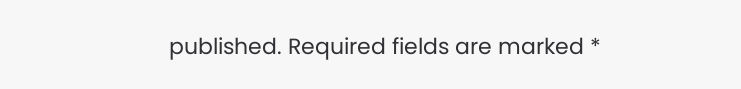published. Required fields are marked *